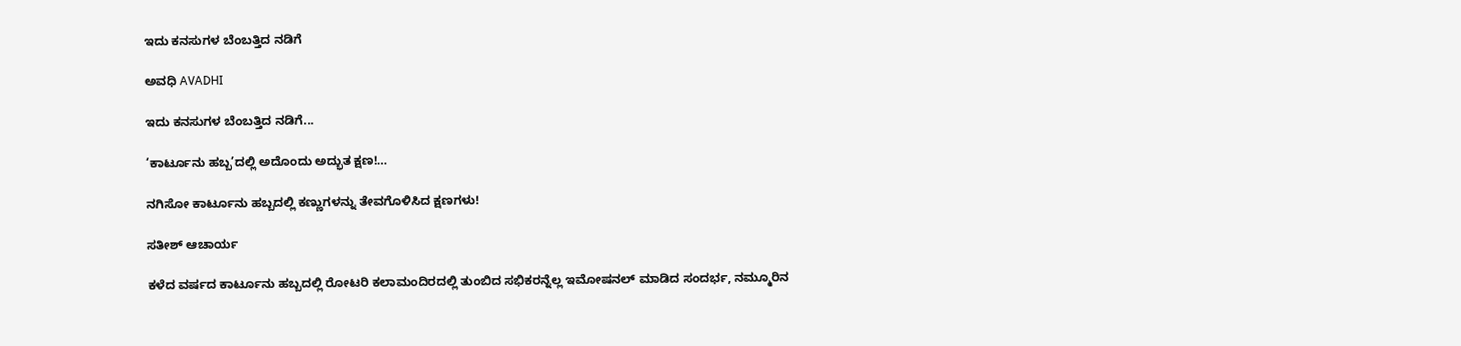ಇದು ಕನಸುಗಳ ಬೆಂಬತ್ತಿದ ನಡಿಗೆ‍

ಅವಧಿ AVADHI

ಇದು ಕನಸುಗಳ ಬೆಂಬತ್ತಿದ ನಡಿಗೆ...

‘ಕಾರ್ಟೂನು ಹಬ್ಬ’ದಲ್ಲಿ ಅದೊಂದು ಅದ್ಭುತ ಕ್ಷಣ!…

ನಗಿಸೋ ಕಾರ್ಟೂನು ಹಬ್ಬದಲ್ಲಿ ಕಣ್ಣುಗಳನ್ನು ತೇವಗೊಳಿಸಿದ ಕ್ಷಣಗಳು!

ಸತೀಶ್‌ ಆಚಾರ್ಯ

ಕಳೆದ ವರ್ಷದ ಕಾರ್ಟೂನು ಹಬ್ಬದಲ್ಲಿ ರೋಟರಿ ಕಲಾಮಂದಿರದಲ್ಲಿ ತುಂಬಿದ ಸಭಿಕರನ್ನೆಲ್ಲ ಇಮೋಷನಲ್ ಮಾಡಿದ ಸಂದರ್ಭ, ನಮ್ಮೂರಿನ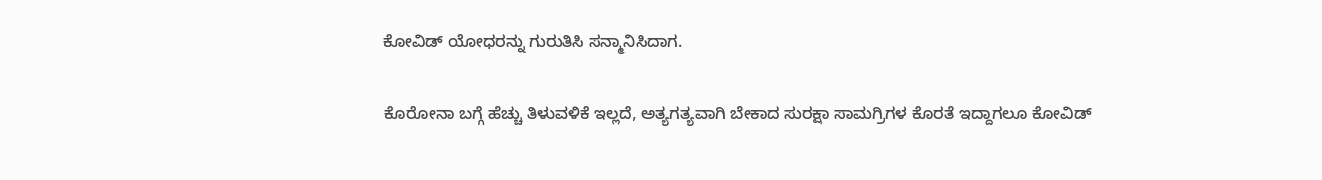ಕೋವಿಡ್ ಯೋಧರನ್ನು ಗುರುತಿಸಿ ಸನ್ಮಾನಿಸಿದಾಗ.

ಕೊರೋನಾ ಬಗ್ಗೆ ಹೆಚ್ಚು ತಿಳುವಳಿಕೆ ಇಲ್ಲದೆ, ಅತ್ಯಗತ್ಯವಾಗಿ ಬೇಕಾದ ಸುರಕ್ಷಾ ಸಾಮಗ್ರಿಗಳ ಕೊರತೆ ಇದ್ದಾಗಲೂ ಕೋವಿಡ್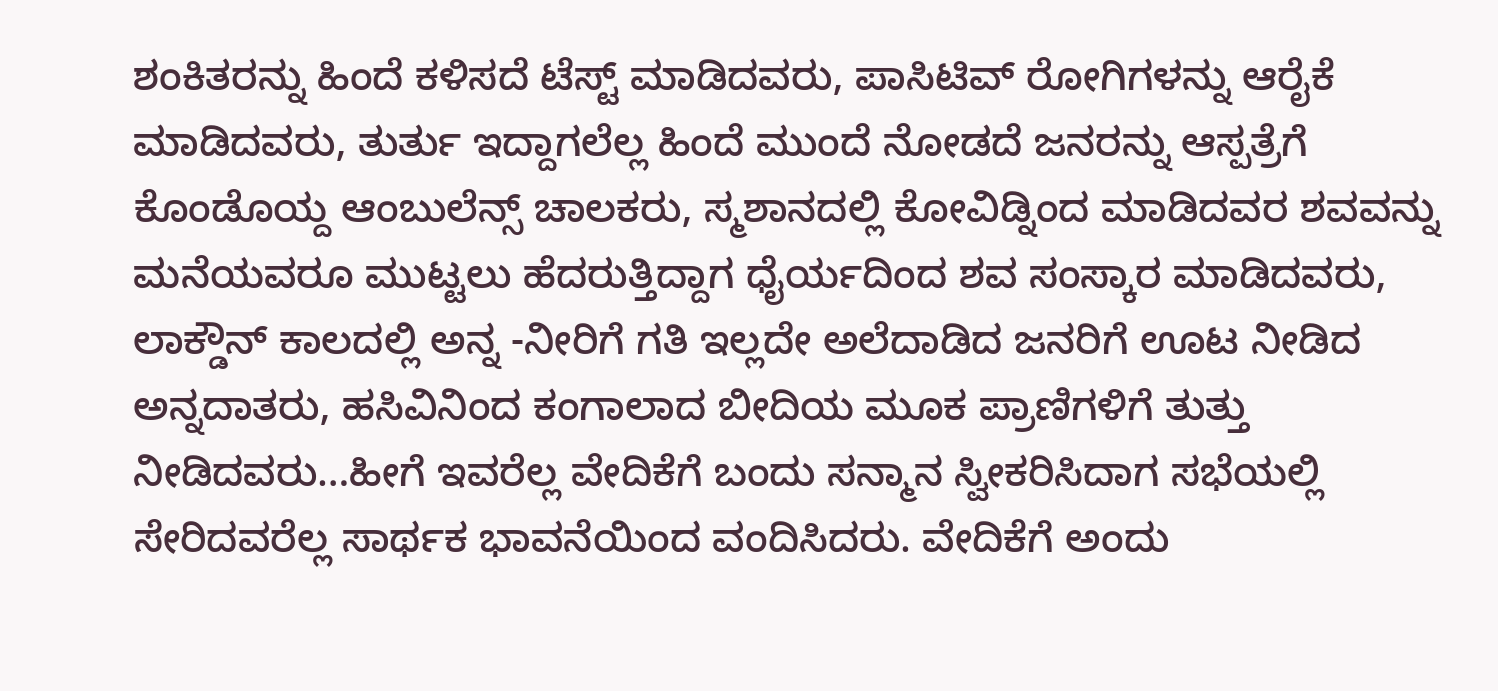ಶಂಕಿತರನ್ನು ಹಿಂದೆ ಕಳಿಸದೆ ಟೆಸ್ಟ್ ಮಾಡಿದವರು, ಪಾಸಿಟಿವ್ ರೋಗಿಗಳನ್ನು ಆರೈಕೆ ಮಾಡಿದವರು, ತುರ್ತು ಇದ್ದಾಗಲೆಲ್ಲ ಹಿಂದೆ ಮುಂದೆ ನೋಡದೆ ಜನರನ್ನು ಆಸ್ಪತ್ರೆಗೆ ಕೊಂಡೊಯ್ದ ಆಂಬುಲೆನ್ಸ್ ಚಾಲಕರು, ಸ್ಮಶಾನದಲ್ಲಿ ಕೋವಿಡ್ನಿಂದ ಮಾಡಿದವರ ಶವವನ್ನು ಮನೆಯವರೂ ಮುಟ್ಟಲು ಹೆದರುತ್ತಿದ್ದಾಗ ಧೈರ್ಯದಿಂದ ಶವ ಸಂಸ್ಕಾರ ಮಾಡಿದವರು, ಲಾಕ್ಡೌನ್ ಕಾಲದಲ್ಲಿ ಅನ್ನ -ನೀರಿಗೆ ಗತಿ ಇಲ್ಲದೇ ಅಲೆದಾಡಿದ ಜನರಿಗೆ ಊಟ ನೀಡಿದ ಅನ್ನದಾತರು, ಹಸಿವಿನಿಂದ ಕಂಗಾಲಾದ ಬೀದಿಯ ಮೂಕ ಪ್ರಾಣಿಗಳಿಗೆ ತುತ್ತು ನೀಡಿದವರು…ಹೀಗೆ ಇವರೆಲ್ಲ ವೇದಿಕೆಗೆ ಬಂದು ಸನ್ಮಾನ ಸ್ವೀಕರಿಸಿದಾಗ ಸಭೆಯಲ್ಲಿ ಸೇರಿದವರೆಲ್ಲ ಸಾರ್ಥಕ ಭಾವನೆಯಿಂದ ವಂದಿಸಿದರು. ವೇದಿಕೆಗೆ ಅಂದು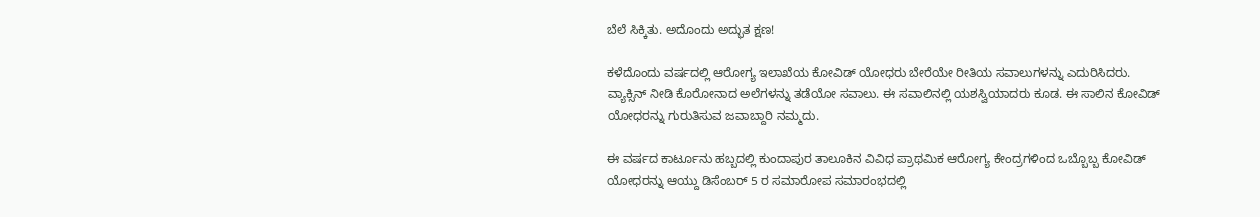ಬೆಲೆ ಸಿಕ್ಕಿತು. ಅದೊಂದು ಅದ್ಭುತ ಕ್ಷಣ!

ಕಳೆದೊಂದು ವರ್ಷದಲ್ಲಿ ಆರೋಗ್ಯ ಇಲಾಖೆಯ ಕೋವಿಡ್ ಯೋಧರು ಬೇರೆಯೇ ರೀತಿಯ ಸವಾಲುಗಳನ್ನು ಎದುರಿಸಿದರು. ವ್ಯಾಕ್ಸಿನ್ ನೀಡಿ ಕೊರೋನಾದ ಅಲೆಗಳನ್ನು ತಡೆಯೋ ಸವಾಲು. ಈ ಸವಾಲಿನಲ್ಲಿ ಯಶಸ್ವಿಯಾದರು ಕೂಡ. ಈ ಸಾಲಿನ ಕೋವಿಡ್ ಯೋಧರನ್ನು ಗುರುತಿಸುವ ಜವಾಬ್ದಾರಿ ನಮ್ಮದು.

ಈ ವರ್ಷದ ಕಾರ್ಟೂನು ಹಬ್ಬದಲ್ಲಿ ಕುಂದಾಪುರ ತಾಲೂಕಿನ ವಿವಿಧ ಪ್ರಾಥಮಿಕ ಆರೋಗ್ಯ ಕೇಂದ್ರಗಳಿಂದ ಒಬ್ಬೊಬ್ಬ ಕೋವಿಡ್ ಯೋಧರನ್ನು ಆಯ್ದು ಡಿಸೆಂಬರ್ 5 ರ ಸಮಾರೋಪ ಸಮಾರಂಭದಲ್ಲಿ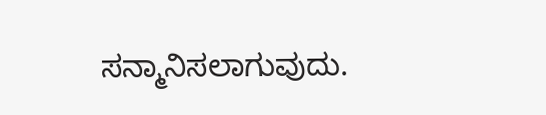ಸನ್ಮಾನಿಸಲಾಗುವುದು.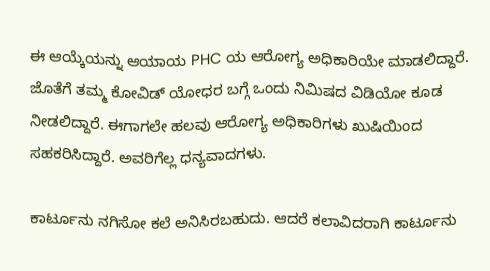ಈ ಆಯ್ಕೆಯನ್ನು ಆಯಾಯ PHC ಯ ಆರೋಗ್ಯ ಅಧಿಕಾರಿಯೇ ಮಾಡಲಿದ್ದಾರೆ. ಜೊತೆಗೆ ತಮ್ಮ ಕೋವಿಡ್ ಯೋಧರ ಬಗ್ಗೆ ಒಂದು ನಿಮಿಷದ ವಿಡಿಯೋ ಕೂಡ ನೀಡಲಿದ್ದಾರೆ. ಈಗಾಗಲೇ ಹಲವು ಆರೋಗ್ಯ ಅಧಿಕಾರಿಗಳು ಖುಷಿಯಿಂದ ಸಹಕರಿಸಿದ್ದಾರೆ. ಅವರಿಗೆಲ್ಲ ಧನ್ಯವಾದಗಳು.

ಕಾರ್ಟೂನು ನಗಿಸೋ ಕಲೆ ಅನಿಸಿರಬಹುದು. ಆದರೆ ಕಲಾವಿದರಾಗಿ ಕಾರ್ಟೂನು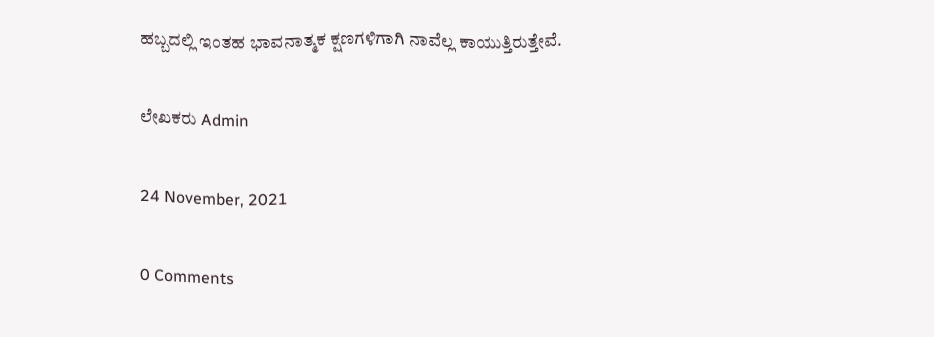ಹಬ್ಬದಲ್ಲಿ ಇಂತಹ ಭಾವನಾತ್ಮಕ ಕ್ಷಣಗಳಿಗಾಗಿ ನಾವೆಲ್ಲ ಕಾಯುತ್ತಿರುತ್ತೇವೆ.

ಲೇಖಕರು Admin

24 November, 2021

0 Comments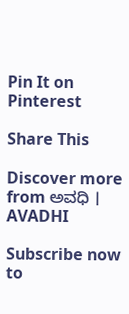Pin It on Pinterest

Share This

Discover more from ಅವಧಿ । AVADHI

Subscribe now to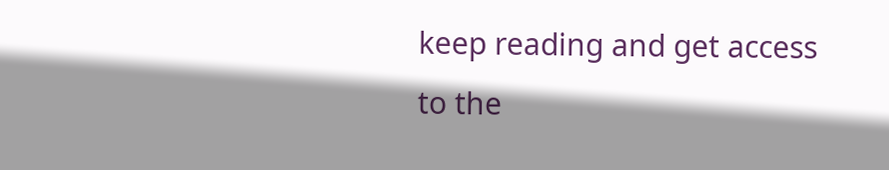keep reading and get access to the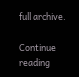full archive.

Continue reading